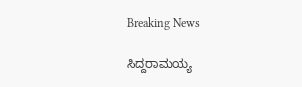Breaking News

ಸಿದ್ದರಾಮಯ್ಯ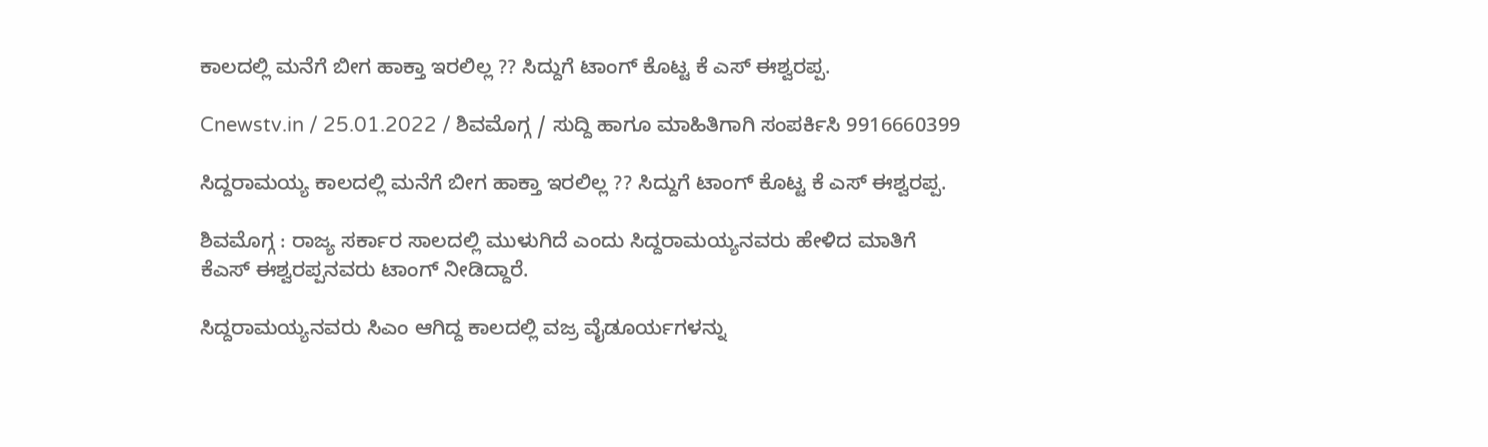ಕಾಲದಲ್ಲಿ ಮನೆಗೆ ಬೀಗ ಹಾಕ್ತಾ ಇರಲಿಲ್ಲ ?? ಸಿದ್ದುಗೆ ಟಾಂಗ್ ಕೊಟ್ಟ ಕೆ ಎಸ್ ಈಶ್ವರಪ್ಪ.

Cnewstv.in / 25.01.2022 / ಶಿವಮೊಗ್ಗ / ಸುದ್ದಿ ಹಾಗೂ ಮಾಹಿತಿಗಾಗಿ ಸಂಪರ್ಕಿಸಿ 9916660399

ಸಿದ್ದರಾಮಯ್ಯ ಕಾಲದಲ್ಲಿ ಮನೆಗೆ ಬೀಗ ಹಾಕ್ತಾ ಇರಲಿಲ್ಲ ?? ಸಿದ್ದುಗೆ ಟಾಂಗ್ ಕೊಟ್ಟ ಕೆ ಎಸ್ ಈಶ್ವರಪ್ಪ.

ಶಿವಮೊಗ್ಗ : ರಾಜ್ಯ ಸರ್ಕಾರ ಸಾಲದಲ್ಲಿ ಮುಳುಗಿದೆ ಎಂದು ಸಿದ್ದರಾಮಯ್ಯನವರು ಹೇಳಿದ ಮಾತಿಗೆ ಕೆಎಸ್ ಈಶ್ವರಪ್ಪನವರು ಟಾಂಗ್ ನೀಡಿದ್ದಾರೆ.

ಸಿದ್ದರಾಮಯ್ಯನವರು ಸಿಎಂ ಆಗಿದ್ದ ಕಾಲದಲ್ಲಿ ವಜ್ರ ವೈಡೂರ್ಯಗಳನ್ನು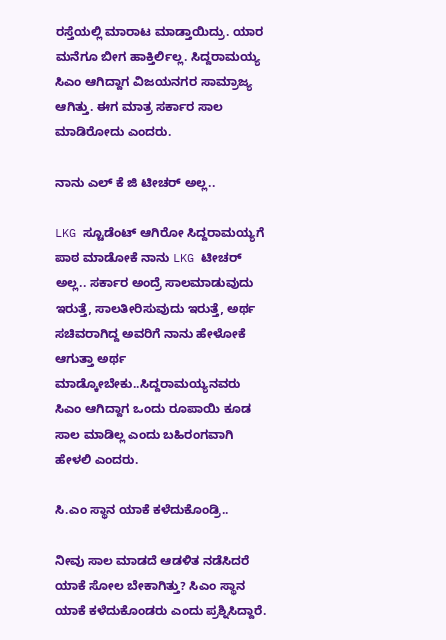ರಸ್ತೆಯಲ್ಲಿ ಮಾರಾಟ ಮಾಡ್ತಾಯಿದ್ರು. ಯಾರ ಮನೆಗೂ ಬೀಗ ಹಾಕ್ತಿರ್ಲಿಲ್ಲ. ಸಿದ್ದರಾಮಯ್ಯ ಸಿಎಂ ಆಗಿದ್ದಾಗ ವಿಜಯನಗರ ಸಾಮ್ರಾಜ್ಯ ಆಗಿತ್ತು. ಈಗ ಮಾತ್ರ ಸರ್ಕಾರ ಸಾಲ ಮಾಡಿರೋದು ಎಂದರು.

ನಾನು ಎಲ್ ಕೆ ಜಿ ಟೀಚರ್ ಅಲ್ಲ..

LKG ಸ್ಟೂಡೆಂಟ್ ಆಗಿರೋ ಸಿದ್ದರಾಮಯ್ಯಗೆ ಪಾಠ ಮಾಡೋಕೆ ನಾನು LKG ಟೀಚರ್ ಅಲ್ಲ.. ಸರ್ಕಾರ ಅಂದ್ರೆ ಸಾಲಮಾಡುವುದು ಇರುತ್ತೆ, ಸಾಲತೀರಿಸುವುದು ಇರುತ್ತೆ, ಅರ್ಥ ಸಚಿವರಾಗಿದ್ದ ಅವರಿಗೆ ನಾನು ಹೇಳೋಕೆ ಆಗುತ್ತಾ ಅರ್ಥ ಮಾಡ್ಕೋಬೇಕು..ಸಿದ್ದರಾಮಯ್ಯನವರು ಸಿಎಂ ಆಗಿದ್ದಾಗ ಒಂದು ರೂಪಾಯಿ ಕೂಡ ಸಾಲ ಮಾಡಿಲ್ಲ ಎಂದು ಬಹಿರಂಗವಾಗಿ ಹೇಳಲಿ‌‌ ಎಂದರು.

ಸಿ.ಎಂ ಸ್ಥಾನ ಯಾಕೆ ಕಳೆದುಕೊಂಡ್ರಿ..

ನೀವು ಸಾಲ ಮಾಡದೆ ಆಡಳಿತ ನಡೆಸಿದರೆ ಯಾಕೆ ಸೋಲ ಬೇಕಾಗಿತ್ತು? ಸಿಎಂ ಸ್ಥಾನ ಯಾಕೆ ಕಳೆದುಕೊಂಡರು ಎಂದು ಪ್ರಶ್ನಿಸಿದ್ದಾರೆ.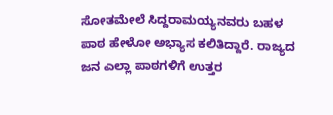ಸೋತಮೇಲೆ ಸಿದ್ದರಾಮಯ್ಯನವರು ಬಹಳ ಪಾಠ ಹೇಳೋ ಅಭ್ಯಾಸ ಕಲಿತಿದ್ದಾರೆ. ರಾಜ್ಯದ ಜನ ಎಲ್ಲಾ ಪಾಠಗಳಿಗೆ ಉತ್ತರ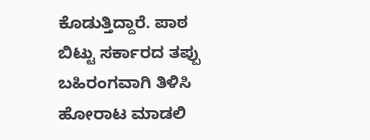ಕೊಡುತ್ತಿದ್ದಾರೆ. ಪಾಠ ಬಿಟ್ಟು ಸರ್ಕಾರದ ತಪ್ಪು ಬಹಿರಂಗವಾಗಿ ತಿಳಿಸಿ ಹೋರಾಟ ಮಾಡಲಿ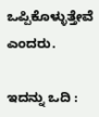ಒಪ್ಪಿಕೊಳ್ಳುತ್ತೇವೆ ಎಂದರು.

ಇದನ್ನು ಒದಿ :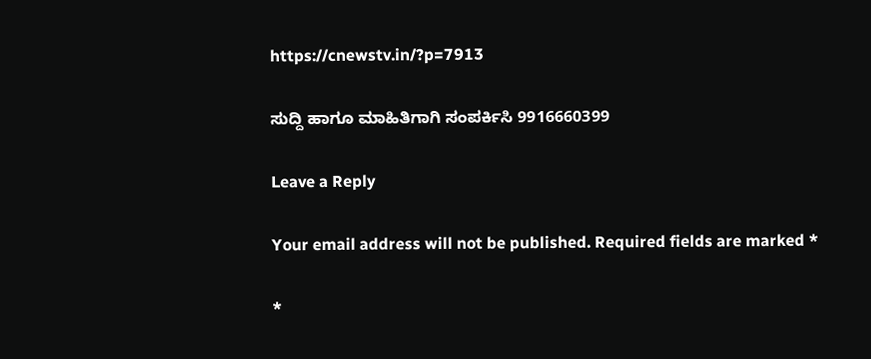https://cnewstv.in/?p=7913

ಸುದ್ದಿ ಹಾಗೂ ಮಾಹಿತಿಗಾಗಿ ಸಂಪರ್ಕಿಸಿ 9916660399

Leave a Reply

Your email address will not be published. Required fields are marked *

*